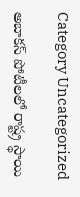Category Uncategorized

అబాకస్ పోటీలలో రాష్ట్ర స్థాయి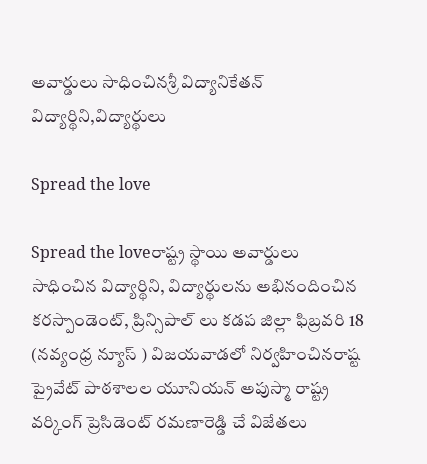అవార్డులు సాధించినశ్రీ విద్యానికేతన్ విద్యార్థిని,విద్యార్థులు

Spread the love

Spread the loveరాష్ట్ర స్థాయి అవార్డులు సాధించిన విద్యార్థిని, విద్యార్థులను అభినందించిన కరస్పాండెంట్, ప్రిన్సిపాల్ లు కడప జిల్లా ఫిబ్రవరి 18 (నవ్యంధ్ర న్యూస్ ) విజయవాడలో నిర్వహించినరాష్ట ప్రైవేట్ పాఠశాలల యూనియన్ అపుస్మా రాష్ట్ర వర్కింగ్ ప్రెసిడెంట్ రమణారెడ్డి చే విజేతలు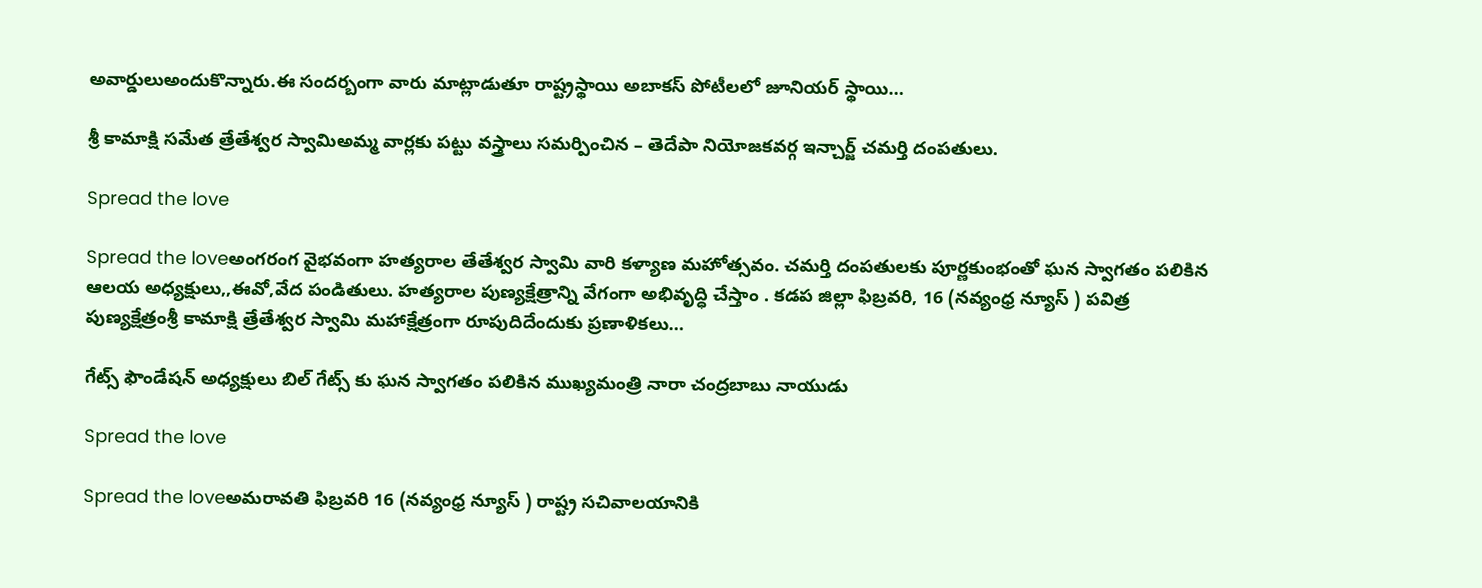అవార్డులుఅందుకొన్నారు.ఈ సందర్బంగా వారు మాట్లాడుతూ రాష్ట్రస్థాయి అబాకస్ పోటీలలో జూనియర్ స్థాయి…

శ్రీ కామాక్షి సమేత త్రేతేశ్వర స్వామిఅమ్మ వార్లకు పట్టు వస్త్రాలు సమర్పించిన – తెదేపా నియోజకవర్గ ఇన్చార్జ్ చమర్తి దంపతులు.

Spread the love

Spread the loveఅంగరంగ వైభవంగా హత్యరాల తేతేశ్వర స్వామి వారి కళ్యాణ మహోత్సవం. చమర్తి దంపతులకు పూర్ణకుంభంతో ఘన స్వాగతం పలికిన ఆలయ అధ్యక్షులు,,ఈవో,వేద పండితులు. హత్యరాల పుణ్యక్షేత్రాన్ని వేగంగా అభివృద్ధి చేస్తాం . కడప జిల్లా ఫిబ్రవరి, 16 (నవ్యంధ్ర న్యూస్ ) పవిత్ర పుణ్యక్షేత్రంశ్రీ కామాక్షి త్రేతేశ్వర స్వామి మహాక్షేత్రంగా రూపుదిదేందుకు ప్రణాళికలు…

గేట్స్ ఫౌండేషన్ అధ్యక్షులు బిల్ గేట్స్ కు ఘన స్వాగతం పలికిన ముఖ్యమంత్రి నారా చంద్రబాబు నాయుడు

Spread the love

Spread the loveఅమరావతి ఫిబ్రవరి 16 (నవ్యంధ్ర న్యూస్ ) రాష్ట్ర సచివాలయానికి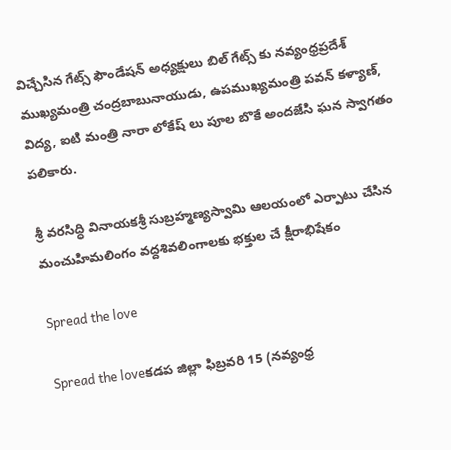విచ్చేసిన గేట్స్ ఫౌండేషన్ అధ్యక్షులు బిల్ గేట్స్ కు నవ్యంధ్రప్రదేశ్ ముఖ్యమంత్రి చంద్రబాబునాయుడు, ఉపముఖ్యమంత్రి పవన్ కళ్యాణ్, విద్య, ఐటి మంత్రి నారా లోకేష్ లు పూల బొకే అందజేసి ఘన స్వాగతం పలికారు.

శ్రీ వరసిద్ధి వినాయకశ్రీ సుబ్రహ్మణ్యస్వామి ఆలయంలో ఎర్పాటు చేసిన మంచుహిమలింగం వద్దశివలింగాలకు భక్తుల చే క్షీరాభిషేకం

Spread the love

Spread the loveకడప జిల్లా ఫిబ్రవరి 15 (నవ్యంధ్ర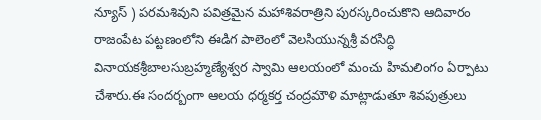న్యూస్ ) పరమశివుని పవిత్రమైన మహాశివరాత్రిని పురస్కరించుకొని ఆదివారం రాజంపేట పట్టణంలోని ఈడిగ పాలెంలో వెలసియున్నశ్రీ వరసిద్ధి వినాయకశ్రీబాలసుబ్రహ్మణ్యేశ్వర స్వామి ఆలయంలో మంచు హిమలింగం ఏర్పాటు చేశారు.ఈ సందర్బంగా ఆలయ ధర్మకర్త చంద్రమౌళి మాట్లాడుతూ శివపుత్రులు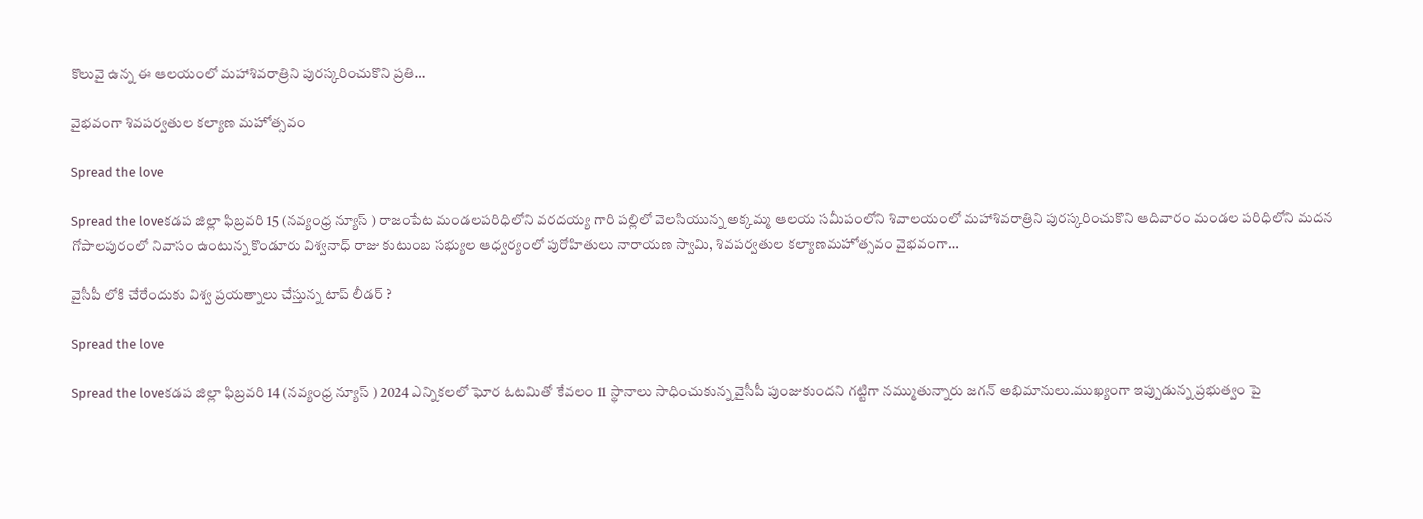కొలువై ఉన్న ఈ ఆలయంలో మహాశివరాత్రిని పురస్కరించుకొని ప్రతి…

వైభవంగా శివపర్వతుల కల్యాణ మహోత్సవం

Spread the love

Spread the loveకడప జిల్లా ఫిబ్రవరి 15 (నవ్యంధ్ర న్యూస్ ) రాజంపేట మండలపరిధిలోని వరదయ్య గారి పల్లిలో వెలసియున్న అక్కమ్మ ఆలయ సమీపంలోని శివాలయంలో మహాశివరాత్రిని పురస్కరించుకొని ఆదివారం మండల పరిధిలోని మదన గోపాలపురంలో నివాసం ఉంటున్న కొండూరు విశ్వనాధ్ రాజు కుటుంబ సభ్యుల ఆధ్వర్యంలో పురోహితులు నారాయణ స్వామి, శివపర్వతుల కల్యాణమహోత్సవం వైభవంగా…

వైసీపీ లోకి చేరేందుకు విశ్వ ప్రయత్నాలు చేస్తున్న టాప్ లీడర్ ?

Spread the love

Spread the loveకడప జిల్లా ఫిబ్రవరి 14 (నవ్యంధ్ర న్యూస్ ) 2024 ఎన్నికలలో ఘోర ఓటమితో కేవలం 11 స్థానాలు సాధించుకున్న వైసీపీ పుంజుకుందని గట్టిగా నమ్ముతున్నారు జగన్ అభిమానులు.ముఖ్యంగా ఇప్పుడున్న ప్రభుత్వం పై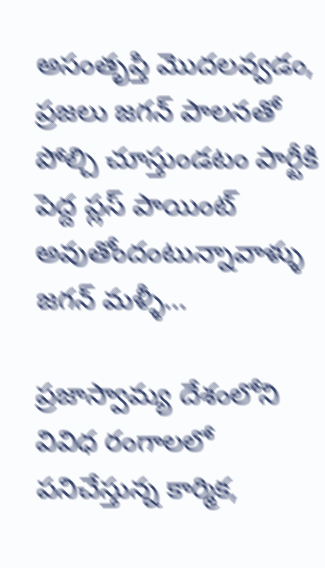అసంతృప్తి మొదలవ్వడం, ప్రజలు జగన్ పాలనతో పోల్చి చూస్తుండటం పార్టీకి పెద్ద ప్లస్ పాయింట్ అవుతోందంటున్నావాళ్ళు జగన్ మళ్ళీ…

ప్రజాస్వామ్య దేశంలోని వివిధ రంగాలలో పనిచేస్తున్న కార్మిక,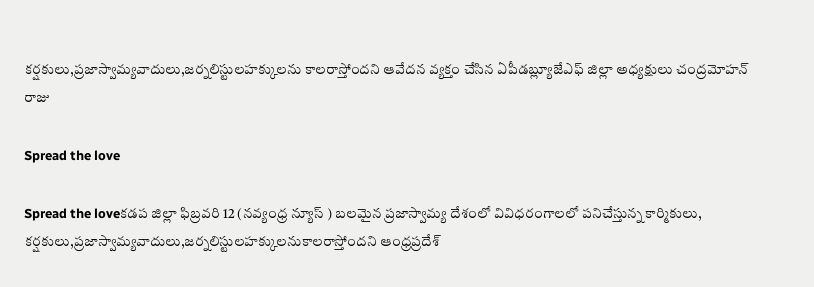కర్షకులు,ప్రజాస్వామ్యవాదులు,జర్నలిస్టులహక్కులను కాలరాస్తోందని ఆవేదన వ్యక్తం చేసిన ఏపీడబ్ల్యూజేఎఫ్ జిల్లా అధ్యక్షులు చంద్రమోహన్ రాజు

Spread the love

Spread the loveకడప జిల్లా ఫిబ్రవరి 12 (నవ్యంధ్ర న్యూస్ ) బలమైన ప్రజాస్వామ్య దేశంలో వివిధరంగాలలో పనిచేస్తున్న కార్మికులు, కర్షకులు,ప్రజాస్వామ్యవాదులు,జర్నలిస్టులహక్కులనుకాలరాస్తోందని ఆంధ్రప్రదేశ్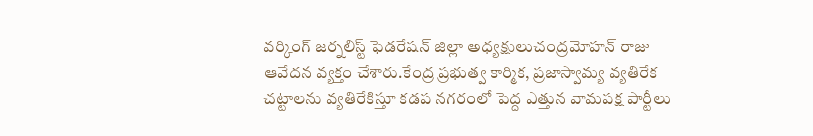వర్కింగ్ జర్నలిస్ట్ ఫెడరేషన్ జిల్లా అధ్యక్షులుచంద్రమోహన్ రాజు ఆవేదన వ్యక్తం చేశారు.కేంద్ర ప్రభుత్వ కార్మిక, ప్రజాస్వామ్య వ్యతిరేక చట్టాలను వ్యతిరేకిస్తూ కడప నగరంలో పెద్ద ఎత్తున వామపక్ష పార్టీలు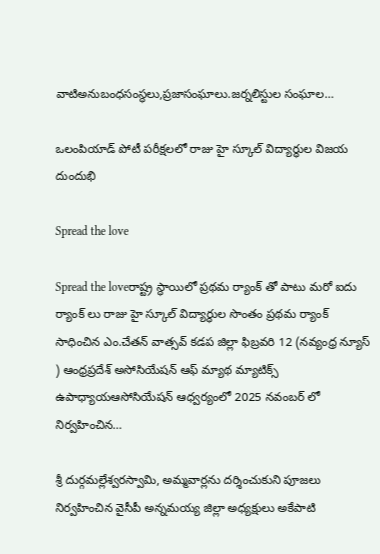వాటిఅనుబంధసంస్థలు,ప్రజాసంఘాలు.జర్నలిస్టుల సంఘాల…

ఒలంపియాడ్ పోటీ పరీక్షలలో రాజు హై స్కూల్ విద్యార్ధుల విజయ దుందుభి

Spread the love

Spread the loveరాష్ట్ర స్థాయిలో ప్రథమ ర్యాంక్ తో పాటు మరో ఐదు ర్యాంక్ లు రాజు హై స్కూల్ విద్యార్ధుల సొంతం ప్రథమ ర్యాంక్ సాధించిన ఎం.చేతన్ వాత్సవ్ కడప జిల్లా ఫిబ్రవరి 12 (నవ్యంధ్ర న్యూస్ ) ఆంధ్రప్రదేశ్ అసోసియేషన్ ఆఫ్ మ్యాథ మ్యాటిక్స్ ఉపాధ్యాయఆసోసియేషన్ ఆధ్వర్యంలో 2025 నవంబర్ లో నిర్వహించిన…

శ్రీ దుర్గమల్లేశ్వరస్వామి, అమ్మవార్లను దర్శించుకుని పూజలు నిర్వహించిన వైసీపీ అన్నమయ్య జిల్లా అధ్యక్షులు అకేపాటి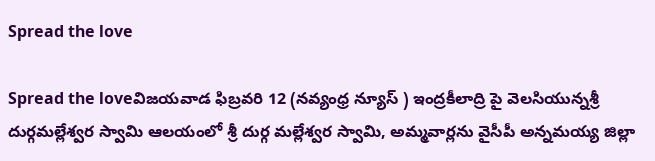Spread the love

Spread the loveవిజయవాడ ఫిబ్రవరి 12 (నవ్యంధ్ర న్యూస్ ) ఇంద్రకీలాద్రి పై వెలసియున్నశ్రీ దుర్గమల్లేశ్వర స్వామి ఆలయంలో శ్రీ దుర్గ మల్లేశ్వర స్వామి, అమ్మవార్లను వైసీపీ అన్నమయ్య జిల్లా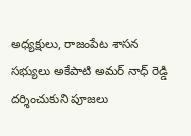అధ్యక్షులు, రాజంపేట శాసన సభ్యులు అకేపాటి అమర్ నాధ్ రెడ్డి దర్శించుకుని పూజలు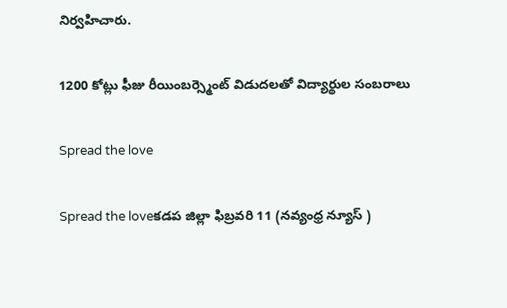నిర్వహిచారు.

1200 కోట్లు ఫీజు రీయింబర్స్మెంట్ విడుదలతో విద్యార్థుల సంబరాలు

Spread the love

Spread the loveకడప జిల్లా ఫిబ్రవరి 11 (నవ్యంధ్ర న్యూస్ )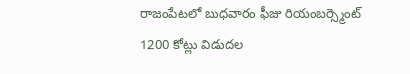రాజంపేటలో బుధవారం ఫీజు రియంబర్స్మెంట్ 1200 కోట్లు విడుదల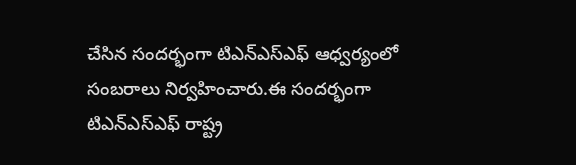చేసిన సందర్భంగా టిఎన్ఎస్ఎఫ్ ఆధ్వర్యంలో సంబరాలు నిర్వహించారు.ఈ సందర్భంగా టిఎన్ఎస్ఎఫ్ రాష్ట్ర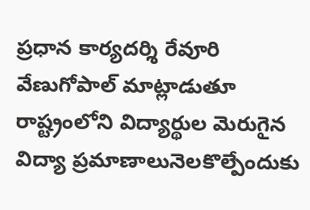ప్రధాన కార్యదర్శి రేవూరి వేణుగోపాల్ మాట్లాడుతూ రాష్ట్రంలోని విద్యార్థుల మెరుగైన విద్యా ప్రమాణాలునెలకొల్పేందుకు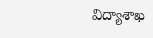విద్యాశాఖ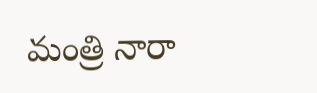మంత్రి నారా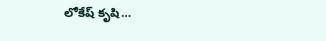లోకేష్ కృషి…